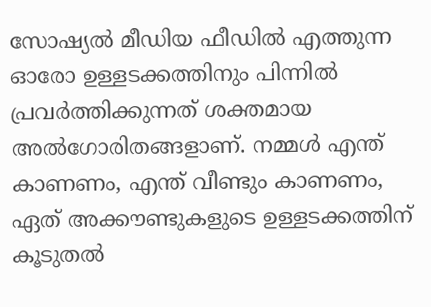സോഷ്യൽ മീഡിയ ഫീഡിൽ എത്തുന്ന ഓരോ ഉള്ളടക്കത്തിനും പിന്നിൽ പ്രവർത്തിക്കുന്നത് ശക്തമായ അൽഗോരിതങ്ങളാണ്. നമ്മൾ എന്ത് കാണണം, എന്ത് വീണ്ടും കാണണം, ഏത് അക്കൗണ്ടുകളുടെ ഉള്ളടക്കത്തിന് കൂടുതൽ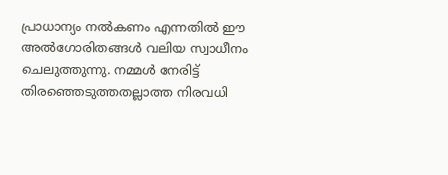പ്രാധാന്യം നൽകണം എന്നതിൽ ഈ അൽഗോരിതങ്ങൾ വലിയ സ്വാധീനം ചെലുത്തുന്നു. നമ്മൾ നേരിട്ട് തിരഞ്ഞെടുത്തതല്ലാത്ത നിരവധി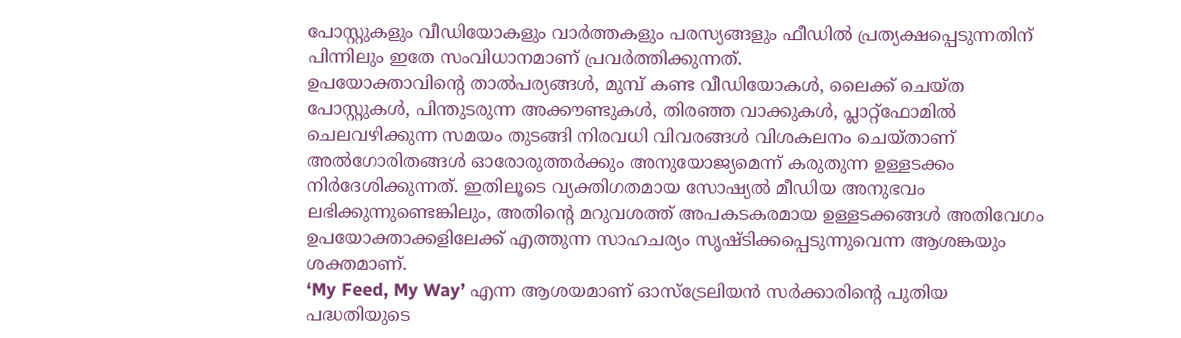പോസ്റ്റുകളും വീഡിയോകളും വാർത്തകളും പരസ്യങ്ങളും ഫീഡിൽ പ്രത്യക്ഷപ്പെടുന്നതിന് പിന്നിലും ഇതേ സംവിധാനമാണ് പ്രവർത്തിക്കുന്നത്.
ഉപയോക്താവിന്റെ താൽപര്യങ്ങൾ, മുമ്പ് കണ്ട വീഡിയോകൾ, ലൈക്ക് ചെയ്ത പോസ്റ്റുകൾ, പിന്തുടരുന്ന അക്കൗണ്ടുകൾ, തിരഞ്ഞ വാക്കുകൾ, പ്ലാറ്റ്ഫോമിൽ ചെലവഴിക്കുന്ന സമയം തുടങ്ങി നിരവധി വിവരങ്ങൾ വിശകലനം ചെയ്താണ് അൽഗോരിതങ്ങൾ ഓരോരുത്തർക്കും അനുയോജ്യമെന്ന് കരുതുന്ന ഉള്ളടക്കം നിർദേശിക്കുന്നത്. ഇതിലൂടെ വ്യക്തിഗതമായ സോഷ്യൽ മീഡിയ അനുഭവം ലഭിക്കുന്നുണ്ടെങ്കിലും, അതിന്റെ മറുവശത്ത് അപകടകരമായ ഉള്ളടക്കങ്ങൾ അതിവേഗം ഉപയോക്താക്കളിലേക്ക് എത്തുന്ന സാഹചര്യം സൃഷ്ടിക്കപ്പെടുന്നുവെന്ന ആശങ്കയും ശക്തമാണ്.
‘My Feed, My Way’ എന്ന ആശയമാണ് ഓസ്ട്രേലിയൻ സർക്കാരിന്റെ പുതിയ പദ്ധതിയുടെ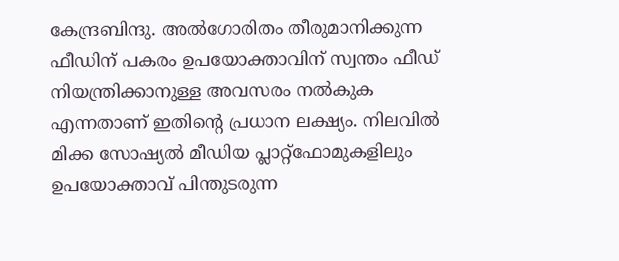കേന്ദ്രബിന്ദു. അൽഗോരിതം തീരുമാനിക്കുന്ന ഫീഡിന് പകരം ഉപയോക്താവിന് സ്വന്തം ഫീഡ് നിയന്ത്രിക്കാനുള്ള അവസരം നൽകുക എന്നതാണ് ഇതിന്റെ പ്രധാന ലക്ഷ്യം. നിലവിൽ മിക്ക സോഷ്യൽ മീഡിയ പ്ലാറ്റ്ഫോമുകളിലും ഉപയോക്താവ് പിന്തുടരുന്ന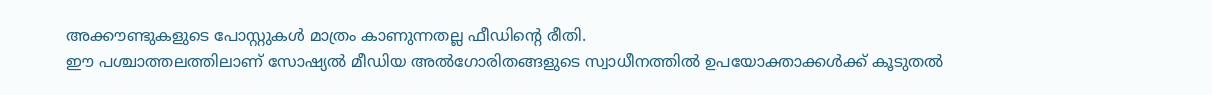അക്കൗണ്ടുകളുടെ പോസ്റ്റുകൾ മാത്രം കാണുന്നതല്ല ഫീഡിന്റെ രീതി.
ഈ പശ്ചാത്തലത്തിലാണ് സോഷ്യൽ മീഡിയ അൽഗോരിതങ്ങളുടെ സ്വാധീനത്തിൽ ഉപയോക്താക്കൾക്ക് കൂടുതൽ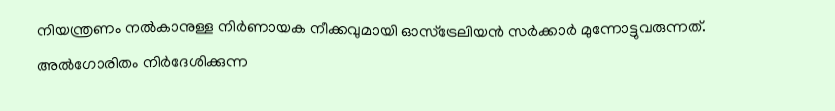നിയന്ത്രണം നൽകാനുള്ള നിർണായക നീക്കവുമായി ഓസ്ട്രേലിയൻ സർക്കാർ മുന്നോട്ടുവരുന്നത്. അൽഗോരിതം നിർദേശിക്കുന്ന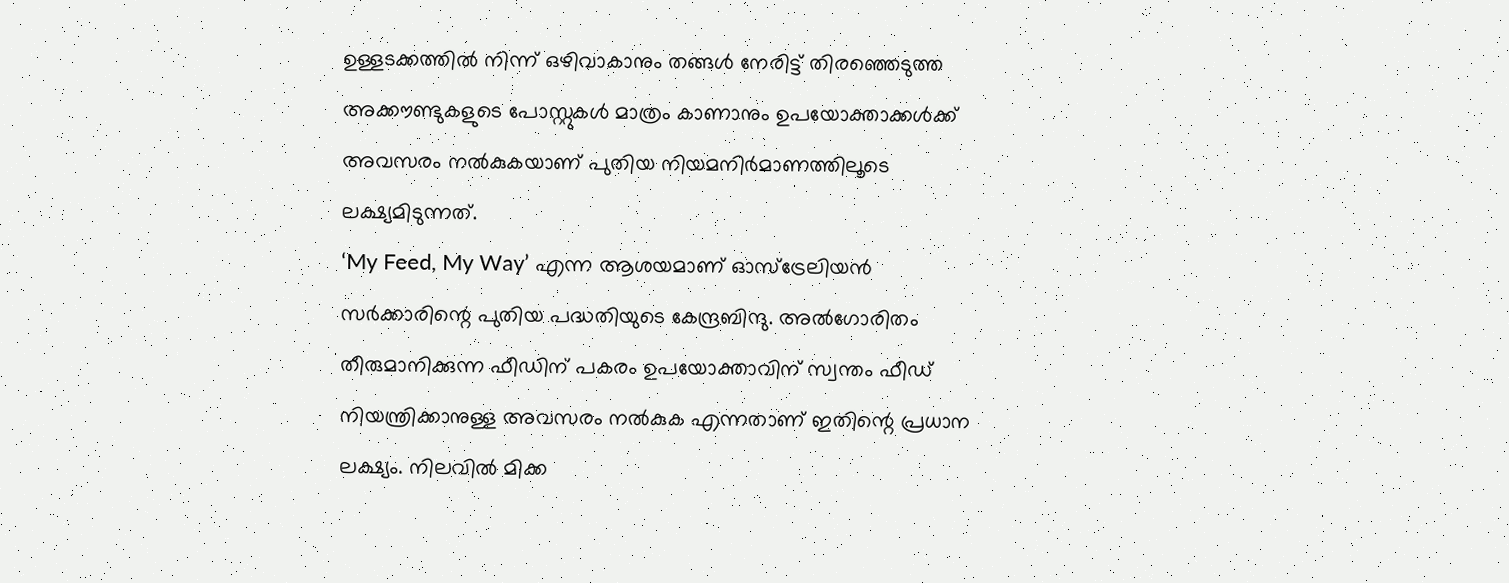ഉള്ളടക്കത്തിൽ നിന്ന് ഒഴിവാകാനും തങ്ങൾ നേരിട്ട് തിരഞ്ഞെടുത്ത അക്കൗണ്ടുകളുടെ പോസ്റ്റുകൾ മാത്രം കാണാനും ഉപയോക്താക്കൾക്ക് അവസരം നൽകുകയാണ് പുതിയ നിയമനിർമാണത്തിലൂടെ ലക്ഷ്യമിടുന്നത്.
‘My Feed, My Way’ എന്ന ആശയമാണ് ഓസ്ട്രേലിയൻ സർക്കാരിന്റെ പുതിയ പദ്ധതിയുടെ കേന്ദ്രബിന്ദു. അൽഗോരിതം തീരുമാനിക്കുന്ന ഫീഡിന് പകരം ഉപയോക്താവിന് സ്വന്തം ഫീഡ് നിയന്ത്രിക്കാനുള്ള അവസരം നൽകുക എന്നതാണ് ഇതിന്റെ പ്രധാന ലക്ഷ്യം. നിലവിൽ മിക്ക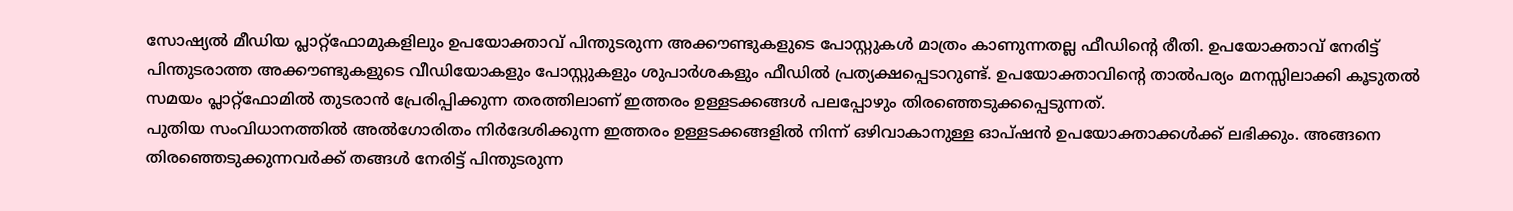സോഷ്യൽ മീഡിയ പ്ലാറ്റ്ഫോമുകളിലും ഉപയോക്താവ് പിന്തുടരുന്ന അക്കൗണ്ടുകളുടെ പോസ്റ്റുകൾ മാത്രം കാണുന്നതല്ല ഫീഡിന്റെ രീതി. ഉപയോക്താവ് നേരിട്ട് പിന്തുടരാത്ത അക്കൗണ്ടുകളുടെ വീഡിയോകളും പോസ്റ്റുകളും ശുപാർശകളും ഫീഡിൽ പ്രത്യക്ഷപ്പെടാറുണ്ട്. ഉപയോക്താവിന്റെ താൽപര്യം മനസ്സിലാക്കി കൂടുതൽ സമയം പ്ലാറ്റ്ഫോമിൽ തുടരാൻ പ്രേരിപ്പിക്കുന്ന തരത്തിലാണ് ഇത്തരം ഉള്ളടക്കങ്ങൾ പലപ്പോഴും തിരഞ്ഞെടുക്കപ്പെടുന്നത്.
പുതിയ സംവിധാനത്തിൽ അൽഗോരിതം നിർദേശിക്കുന്ന ഇത്തരം ഉള്ളടക്കങ്ങളിൽ നിന്ന് ഒഴിവാകാനുള്ള ഓപ്ഷൻ ഉപയോക്താക്കൾക്ക് ലഭിക്കും. അങ്ങനെ തിരഞ്ഞെടുക്കുന്നവർക്ക് തങ്ങൾ നേരിട്ട് പിന്തുടരുന്ന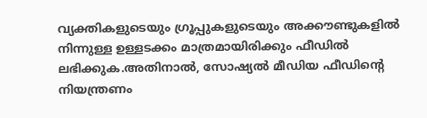വ്യക്തികളുടെയും ഗ്രൂപ്പുകളുടെയും അക്കൗണ്ടുകളിൽ നിന്നുള്ള ഉള്ളടക്കം മാത്രമായിരിക്കും ഫീഡിൽ ലഭിക്കുക.അതിനാൽ, സോഷ്യൽ മീഡിയ ഫീഡിന്റെ നിയന്ത്രണം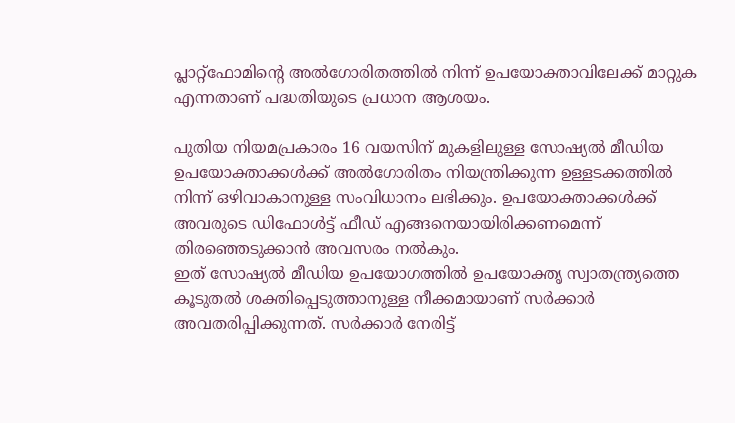പ്ലാറ്റ്ഫോമിന്റെ അൽഗോരിതത്തിൽ നിന്ന് ഉപയോക്താവിലേക്ക് മാറ്റുക എന്നതാണ് പദ്ധതിയുടെ പ്രധാന ആശയം.

പുതിയ നിയമപ്രകാരം 16 വയസിന് മുകളിലുള്ള സോഷ്യൽ മീഡിയ ഉപയോക്താക്കൾക്ക് അൽഗോരിതം നിയന്ത്രിക്കുന്ന ഉള്ളടക്കത്തിൽ നിന്ന് ഒഴിവാകാനുള്ള സംവിധാനം ലഭിക്കും. ഉപയോക്താക്കൾക്ക് അവരുടെ ഡിഫോൾട്ട് ഫീഡ് എങ്ങനെയായിരിക്കണമെന്ന് തിരഞ്ഞെടുക്കാൻ അവസരം നൽകും.
ഇത് സോഷ്യൽ മീഡിയ ഉപയോഗത്തിൽ ഉപയോക്തൃ സ്വാതന്ത്ര്യത്തെ കൂടുതൽ ശക്തിപ്പെടുത്താനുള്ള നീക്കമായാണ് സർക്കാർ അവതരിപ്പിക്കുന്നത്. സർക്കാർ നേരിട്ട്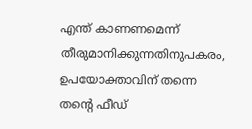എന്ത് കാണണമെന്ന് തീരുമാനിക്കുന്നതിനുപകരം, ഉപയോക്താവിന് തന്നെ തന്റെ ഫീഡ്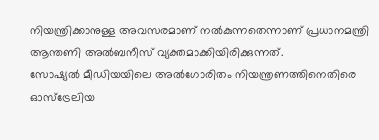നിയന്ത്രിക്കാനുള്ള അവസരമാണ് നൽകുന്നതെന്നാണ് പ്രധാനമന്ത്രി ആന്തണി അൽബനീസ് വ്യക്തമാക്കിയിരിക്കുന്നത്.
സോഷ്യൽ മീഡിയയിലെ അൽഗോരിതം നിയന്ത്രണത്തിനെതിരെ ഓസ്ട്രേലിയ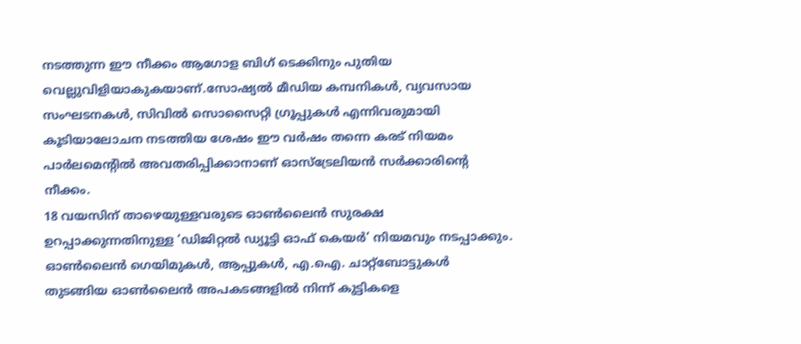നടത്തുന്ന ഈ നീക്കം ആഗോള ബിഗ് ടെക്കിനും പുതിയ വെല്ലുവിളിയാകുകയാണ്.സോഷ്യൽ മീഡിയ കമ്പനികൾ, വ്യവസായ സംഘടനകൾ, സിവിൽ സൊസൈറ്റി ഗ്രൂപ്പുകൾ എന്നിവരുമായി കൂടിയാലോചന നടത്തിയ ശേഷം ഈ വർഷം തന്നെ കരട് നിയമം പാർലമെന്റിൽ അവതരിപ്പിക്കാനാണ് ഓസ്ട്രേലിയൻ സർക്കാരിന്റെ നീക്കം.
18 വയസിന് താഴെയുള്ളവരുടെ ഓൺലൈൻ സുരക്ഷ ഉറപ്പാക്കുന്നതിനുള്ള ‘ഡിജിറ്റൽ ഡ്യൂട്ടി ഓഫ് കെയർ’ നിയമവും നടപ്പാക്കും. ഓൺലൈൻ ഗെയിമുകൾ, ആപ്പുകൾ, എ.ഐ. ചാറ്റ്ബോട്ടുകൾ തുടങ്ങിയ ഓൺലൈൻ അപകടങ്ങളിൽ നിന്ന് കുട്ടികളെ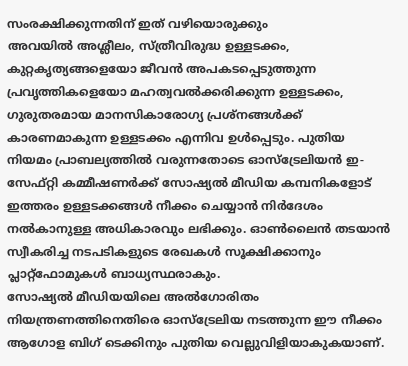സംരക്ഷിക്കുന്നതിന് ഇത് വഴിയൊരുക്കും
അവയിൽ അശ്ലീലം, സ്ത്രീവിരുദ്ധ ഉള്ളടക്കം, കുറ്റകൃത്യങ്ങളെയോ ജീവൻ അപകടപ്പെടുത്തുന്ന പ്രവൃത്തികളെയോ മഹത്വവൽക്കരിക്കുന്ന ഉള്ളടക്കം, ഗുരുതരമായ മാനസികാരോഗ്യ പ്രശ്നങ്ങൾക്ക് കാരണമാകുന്ന ഉള്ളടക്കം എന്നിവ ഉൾപ്പെടും. പുതിയ നിയമം പ്രാബല്യത്തിൽ വരുന്നതോടെ ഓസ്ട്രേലിയൻ ഇ-സേഫ്റ്റി കമ്മീഷണർക്ക് സോഷ്യൽ മീഡിയ കമ്പനികളോട് ഇത്തരം ഉള്ളടക്കങ്ങൾ നീക്കം ചെയ്യാൻ നിർദേശം നൽകാനുള്ള അധികാരവും ലഭിക്കും. ഓൺലൈൻ തടയാൻ സ്വീകരിച്ച നടപടികളുടെ രേഖകൾ സൂക്ഷിക്കാനും പ്ലാറ്റ്ഫോമുകൾ ബാധ്യസ്ഥരാകും.
സോഷ്യൽ മീഡിയയിലെ അൽഗോരിതം നിയന്ത്രണത്തിനെതിരെ ഓസ്ട്രേലിയ നടത്തുന്ന ഈ നീക്കം ആഗോള ബിഗ് ടെക്കിനും പുതിയ വെല്ലുവിളിയാകുകയാണ്.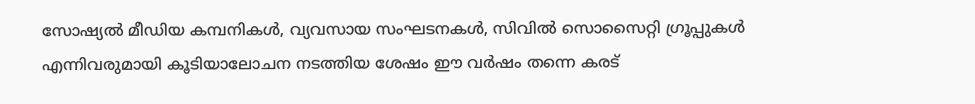സോഷ്യൽ മീഡിയ കമ്പനികൾ, വ്യവസായ സംഘടനകൾ, സിവിൽ സൊസൈറ്റി ഗ്രൂപ്പുകൾ എന്നിവരുമായി കൂടിയാലോചന നടത്തിയ ശേഷം ഈ വർഷം തന്നെ കരട്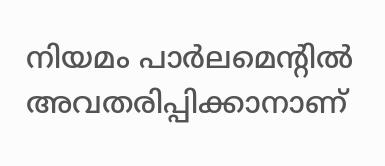നിയമം പാർലമെന്റിൽ അവതരിപ്പിക്കാനാണ്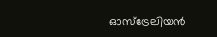ഓസ്ട്രേലിയൻ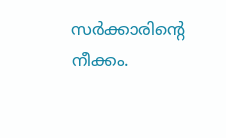സർക്കാരിന്റെ നീക്കം.